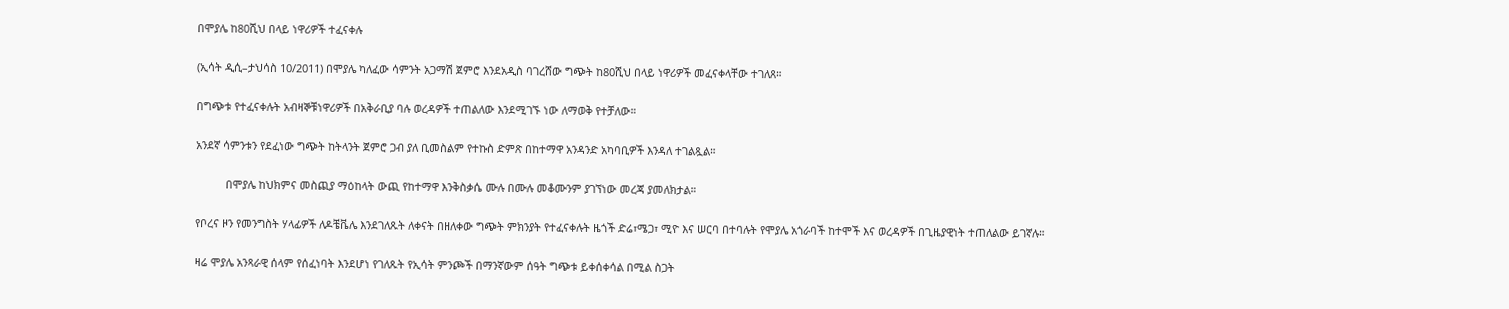በሞያሌ ከ80ሺህ በላይ ነዋሪዎች ተፈናቀሉ

(ኢሳት ዲሲ–ታህሳስ 10/2011) በሞያሌ ካለፈው ሳምንት አጋማሽ ጀምሮ እንደአዲስ ባገረሸው ግጭት ከ80ሺህ በላይ ነዋሪዎች መፈናቀላቸው ተገለጸ።

በግጭቱ የተፈናቀሉት አብዛኞቹነዋሪዎች በአቅራቢያ ባሉ ወረዳዎች ተጠልለው እንደሚገኙ ነው ለማወቅ የተቻለው።

አንደኛ ሳምንቱን የደፈነው ግጭት ከትላንት ጀምሮ ጋብ ያለ ቢመስልም የተኩስ ድምጽ በከተማዋ አንዳንድ አካባቢዎች እንዳለ ተገልጿል።

          በሞያሌ ከህክምና መስጪያ ማዕከላት ውጪ የከተማዋ እንቅስቃሴ ሙሉ በሙሉ መቆሙንም ያገኘነው መረጃ ያመለክታል።

የቦረና ዞን የመንግስት ሃላፊዎች ለዶቼቬሌ እንደገለጹት ለቀናት በዘለቀው ግጭት ምክንያት የተፈናቀሉት ዜጎች ድሬ፣ሜጋ፣ ሚዮ እና ሠርባ በተባሉት የሞያሌ አጎራባች ከተሞች እና ወረዳዎች በጊዜያዊነት ተጠለልው ይገኛሉ።

ዛሬ ሞያሌ አንጻራዊ ሰላም የሰፈነባት እንደሆነ የገለጹት የኢሳት ምንጮች በማንኛውም ሰዓት ግጭቱ ይቀሰቀሳል በሚል ስጋት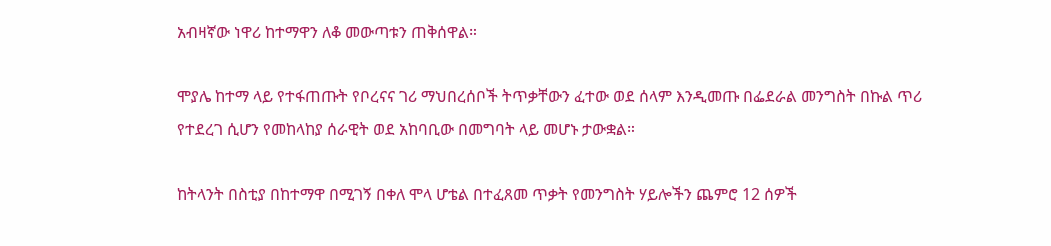አብዛኛው ነዋሪ ከተማዋን ለቆ መውጣቱን ጠቅሰዋል።

ሞያሌ ከተማ ላይ የተፋጠጡት የቦረናና ገሪ ማህበረሰቦች ትጥቃቸውን ፈተው ወደ ሰላም እንዲመጡ በፌደራል መንግስት በኩል ጥሪ የተደረገ ሲሆን የመከላከያ ሰራዊት ወደ አከባቢው በመግባት ላይ መሆኑ ታውቋል።

ከትላንት በስቲያ በከተማዋ በሚገኝ በቀለ ሞላ ሆቴል በተፈጸመ ጥቃት የመንግስት ሃይሎችን ጨምሮ 12 ሰዎች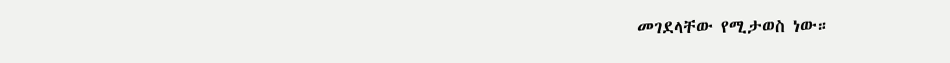መገደላቸው የሚታወስ ነው።